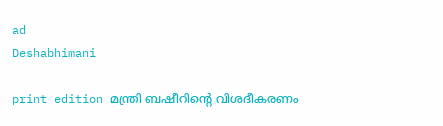ad
Deshabhimani

print edition മന്ത്രി ബഷീറിന്റെ വിശദീകരണം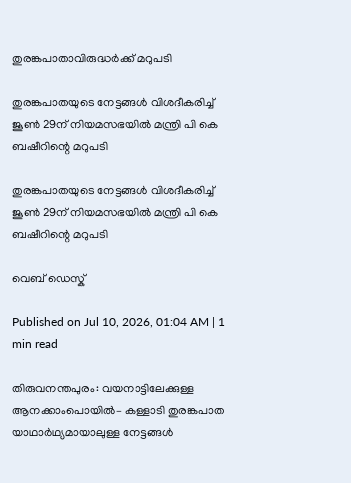തുരങ്കപാതാവിരുദ്ധർക്ക്‌ മറുപടി

തുരങ്കപാതയുടെ നേട്ടങ്ങൾ വിശദീകരിച്ച്‌ ജൂൺ 29ന്‌ നിയമസഭയിൽ മന്ത്രി പി കെ ബഷീറിന്റെ മറുപടി

തുരങ്കപാതയുടെ നേട്ടങ്ങൾ വിശദീകരിച്ച്‌ ജൂൺ 29ന്‌ നിയമസഭയിൽ മന്ത്രി പി കെ ബഷീറിന്റെ മറുപടി

വെബ് ഡെസ്ക്

Published on Jul 10, 2026, 01:04 AM | 1 min read

തിരുവനന്തപുരം: വയനാട്ടിലേക്കുള്ള ആനക്കാംപൊയിൽ– കള്ളാടി തുരങ്കപാത യാഥാർഥ്യമായാലുള്ള നേട്ടങ്ങൾ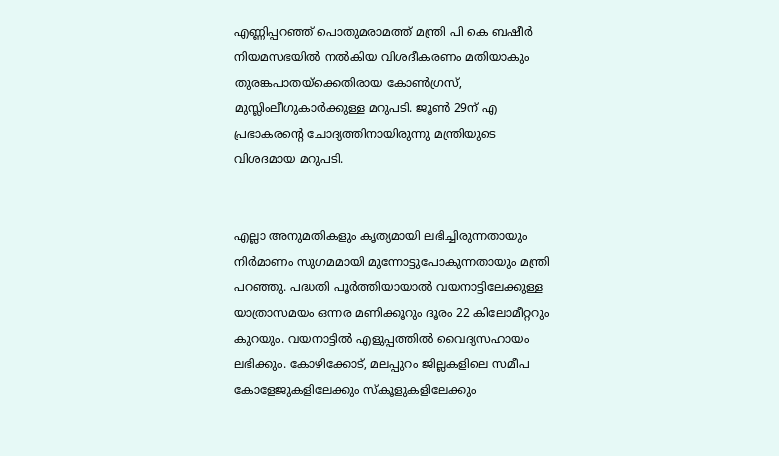എണ്ണിപ്പറഞ്ഞ്‌ പൊതുമരാമത്ത്‌ മന്ത്രി പി കെ ബഷീർ നിയമസഭയിൽ നൽകിയ വിശദീകരണം മതിയാകും തുരങ്കപാതയ്ക്കെതിരായ കോൺഗ്രസ്‌, മുസ്ലിംലീഗുകാർക്കുള്ള മറുപടി. ജൂൺ 29ന്‌ എ പ്രഭാകരന്റെ ചോദ്യത്തിനായിരുന്നു മന്ത്രിയുടെ വിശദമായ മറുപടി.


എല്ലാ അനുമതികളും കൃത്യമായി ലഭിച്ചിരുന്നതായും നിർമാണം സുഗമമായി മുന്നോട്ടുപോകുന്നതായും മന്ത്രി പറഞ്ഞു. പദ്ധതി പൂർത്തിയായാൽ വയനാട്ടിലേക്കുള്ള യാത്രാസമയം ഒന്നര മണിക്കൂറും ദൂരം 22 കിലോമീറ്ററും കുറയും. വയനാട്ടിൽ എളുപ്പത്തിൽ വൈദ്യസഹായം ലഭിക്കും. കോഴിക്കോട്‌, മലപ്പുറം ജില്ലകളിലെ സമീപ കോളേജുകളിലേക്കും സ്‌കൂളുകളിലേക്കും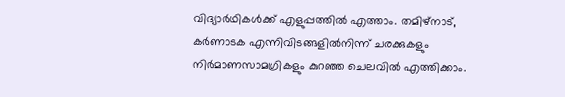വിദ്യാർഥികൾക്ക്‌ എളുപ്പത്തിൽ എത്താം. തമിഴ്‌നാട്‌, കർണാടക എന്നിവിടങ്ങളിൽനിന്ന്‌ ചരക്കുകളും നിർമാണസാമഗ്രികളും കുറഞ്ഞ ചെലവിൽ എത്തിക്കാം.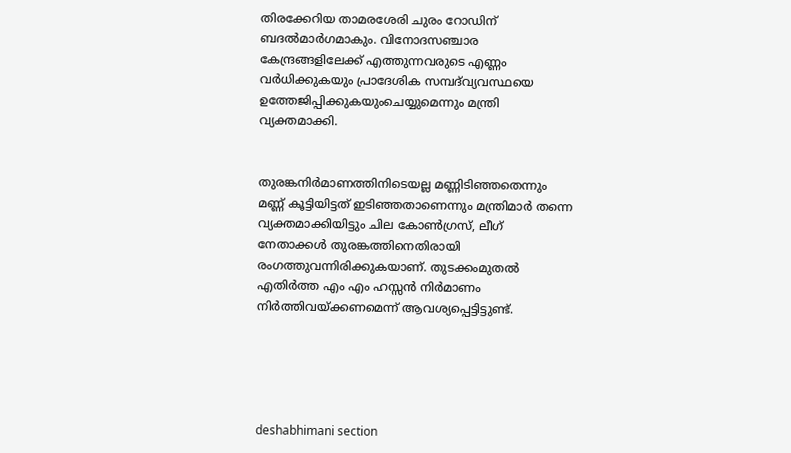തിരക്കേറിയ താമരശേരി ചുരം റോഡിന്‌ ബദൽമാർഗമാകും. വിനോദസഞ്ചാര കേന്ദ്രങ്ങളിലേക്ക്‌ എത്തുന്നവരുടെ എണ്ണം വർധിക്കുകയും പ്രാദേശിക സമ്പദ്‌വ്യവസ്ഥയെ ഉത്തേജിപ്പിക്കുകയുംചെയ്യുമെന്നും മന്ത്രി വ്യക്തമാക്കി.


തുരങ്കനിർമാണത്തിനിടെയല്ല മണ്ണിടിഞ്ഞതെന്നും മണ്ണ്‌ കൂട്ടിയിട്ടത്‌ ഇടിഞ്ഞതാണെന്നും മന്ത്രിമാർ തന്നെ വ്യക്തമാക്കിയിട്ടും ചില കോൺഗ്രസ്‌, ലീഗ്‌ നേതാക്കൾ തുരങ്കത്തിനെതിരായി രംഗത്തുവന്നിരിക്കുകയാണ്‌. തുടക്കംമുതൽ എതിർത്ത എം എം ഹസ്സൻ നിർമാണം നിർത്തിവയ്ക്കണമെന്ന്‌ ആവശ്യപ്പെട്ടിട്ടുണ്ട്‌.





deshabhimani section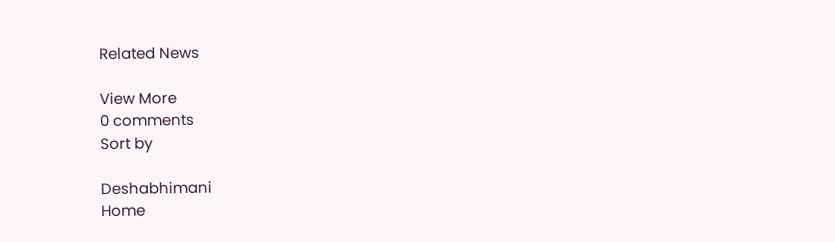Related News

View More
0 comments
Sort by

Deshabhimani
Home